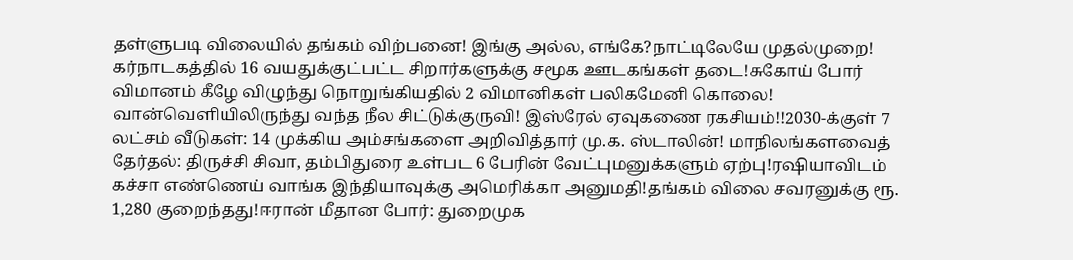தள்ளுபடி விலையில் தங்கம் விற்பனை! இங்கு அல்ல, எங்கே?நாட்டிலேயே முதல்முறை! கர்நாடகத்தில் 16 வயதுக்குட்பட்ட சிறார்களுக்கு சமூக ஊடகங்கள் தடை!சுகோய் போர் விமானம் கீழே விழுந்து நொறுங்கியதில் 2 விமானிகள் பலிகமேனி கொலை! வான்வெளியிலிருந்து வந்த நீல சிட்டுக்குருவி! இஸ்ரேல் ஏவுகணை ரகசியம்!!2030-க்குள் 7 லட்சம் வீடுகள்: 14 முக்கிய அம்சங்களை அறிவித்தார் மு.க. ஸ்டாலின்! மாநிலங்களவைத் தேர்தல்: திருச்சி சிவா, தம்பிதுரை உள்பட 6 பேரின் வேட்புமனுக்களும் ஏற்பு!ரஷியாவிடம் கச்சா எண்ணெய் வாங்க இந்தியாவுக்கு அமெரிக்கா அனுமதி!தங்கம் விலை சவரனுக்கு ரூ. 1,280 குறைந்தது!ஈரான் மீதான போர்: துறைமுக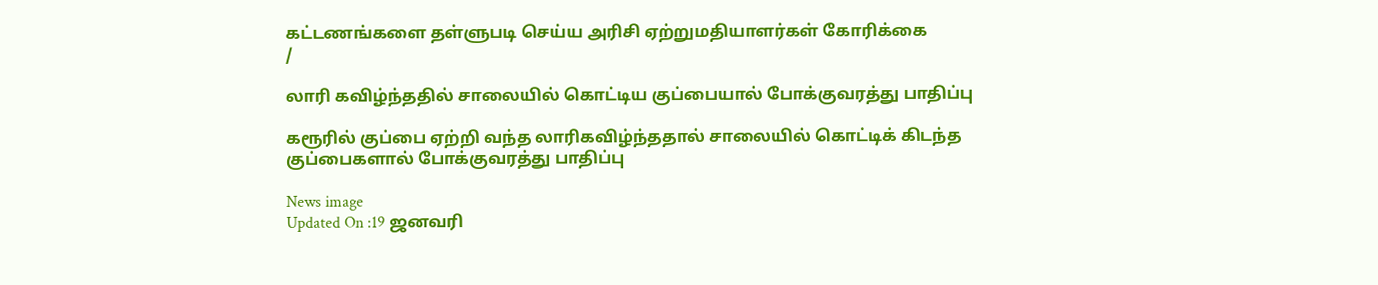கட்டணங்களை தள்ளுபடி செய்ய அரிசி ஏற்றுமதியாளர்கள் கோரிக்கை
/

லாரி கவிழ்ந்ததில் சாலையில் கொட்டிய குப்பையால் போக்குவரத்து பாதிப்பு

கரூரில் குப்பை ஏற்றி வந்த லாரிகவிழ்ந்ததால் சாலையில் கொட்டிக் கிடந்த குப்பைகளால் போக்குவரத்து பாதிப்பு

News image
Updated On :19 ஜனவரி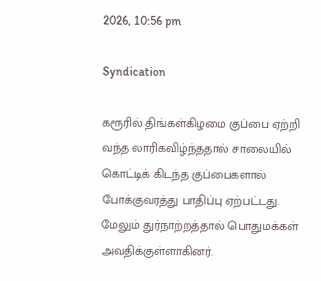2026, 10:56 pm

Syndication

கரூரில் திங்கள்கிழமை குப்பை ஏற்றி வந்த லாரிகவிழ்ந்ததால் சாலையில் கொட்டிக் கிடந்த குப்பைகளால் போக்குவரத்து பாதிப்பு ஏற்பட்டது. மேலும் துர்நாற்றத்தால் பொதுமக்கள் அவதிக்குள்ளாகினர்.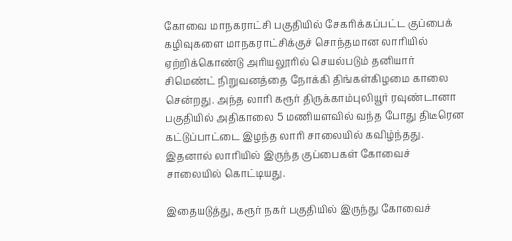கோவை மாநகராட்சி பகுதியில் சேகரிக்கப்பட்ட குப்பைக் கழிவுகளை மாநகராட்சிக்குச் சொந்தமான லாரியில் ஏற்றிக்கொண்டு அரியலூரில் செயல்படும் தனியார் சிமெண்ட் நிறுவனத்தை நோக்கி திங்கள்கிழமை காலை சென்றது. அந்த லாரி கரூர் திருக்காம்புலியூர் ரவுண்டானா பகுதியில் அதிகாலை 5 மணியளவில் வந்த போது திடீரென கட்டுப்பாட்டை இழந்த லாரி சாலையில் கவிழ்ந்தது. இதனால் லாரியில் இருந்த குப்பைகள் கோவைச் சாலையில் கொட்டியது.

இதையடுத்து, கரூர் நகர் பகுதியில் இருந்து கோவைச்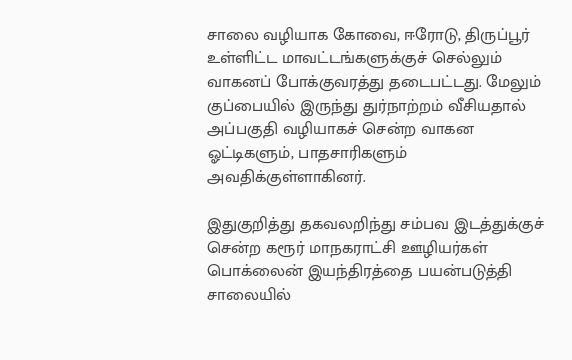சாலை வழியாக கோவை, ஈரோடு, திருப்பூர் உள்ளிட்ட மாவட்டங்களுக்குச் செல்லும் வாகனப் போக்குவரத்து தடைபட்டது. மேலும் குப்பையில் இருந்து துர்நாற்றம் வீசியதால் அப்பகுதி வழியாகச் சென்ற வாகன ஓட்டிகளும், பாதசாரிகளும் அவதிக்குள்ளாகினர்.

இதுகுறித்து தகவலறிந்து சம்பவ இடத்துக்குச் சென்ற கரூர் மாநகராட்சி ஊழியர்கள் பொக்லைன் இயந்திரத்தை பயன்படுத்தி சாலையில்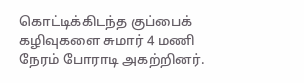கொட்டிக்கிடந்த குப்பைக் கழிவுகளை சுமார் 4 மணி நேரம் போராடி அகற்றினர்.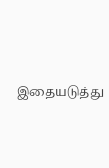இதையடுத்து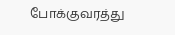போக்குவரத்து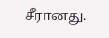சீரானது.